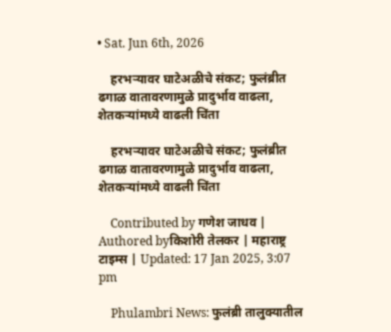• Sat. Jun 6th, 2026

    हरभऱ्यावर घाटेअळीचे संकट; फुलंब्रीत ढगाळ वातावरणामुळे प्रादुर्भाव वाढला, शेतकऱ्यांमध्ये वाढली चिंता

    हरभऱ्यावर घाटेअळीचे संकट; फुलंब्रीत ढगाळ वातावरणामुळे प्रादुर्भाव वाढला, शेतकऱ्यांमध्ये वाढली चिंता

    Contributed by गणेश जाधव | Authored byकिशोरी तेलकर | महाराष्ट्र टाइम्स | Updated: 17 Jan 2025, 3:07 pm

    Phulambri News: फुलंब्री तालुक्यातील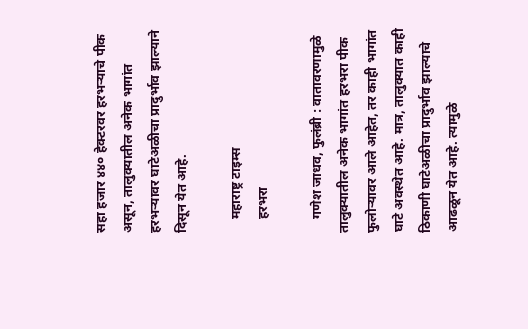सहा हजार ४४० हेक्टरवर हरभऱ्याचे पीक असून, तालुक्यातील अनेक भागांत हरभऱ्यावर घाटेअळीचा प्रादुर्भाव झाल्याने दिसून येत आहे.

    महाराष्ट्र टाइम्स
    हरभरा

    गणेश जाधव, फुलंब्री : वातावरणामुळे तालुक्यातील अनेक भागांत हरभरा पीक फुलोऱ्यावर आले आहेत, तर काही भागांत घाटे अवस्थेत आहे. मात्र, तालुक्यात काही ठिकाणी घाटेअळीचा प्रादुर्भाव झाल्याचे आढळून येत आहे. त्यामुळे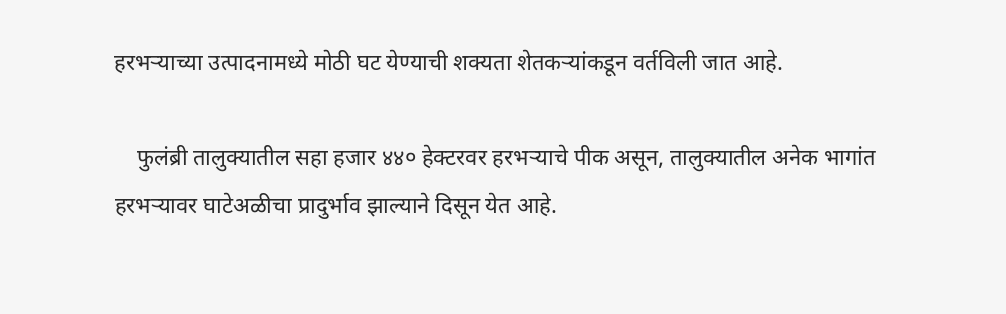हरभऱ्याच्या उत्पादनामध्ये मोठी घट येण्याची शक्यता शेतकऱ्यांकडून वर्तविली जात आहे.

    फुलंब्री तालुक्यातील सहा हजार ४४० हेक्टरवर हरभऱ्याचे पीक असून, तालुक्यातील अनेक भागांत हरभऱ्यावर घाटेअळीचा प्रादुर्भाव झाल्याने दिसून येत आहे.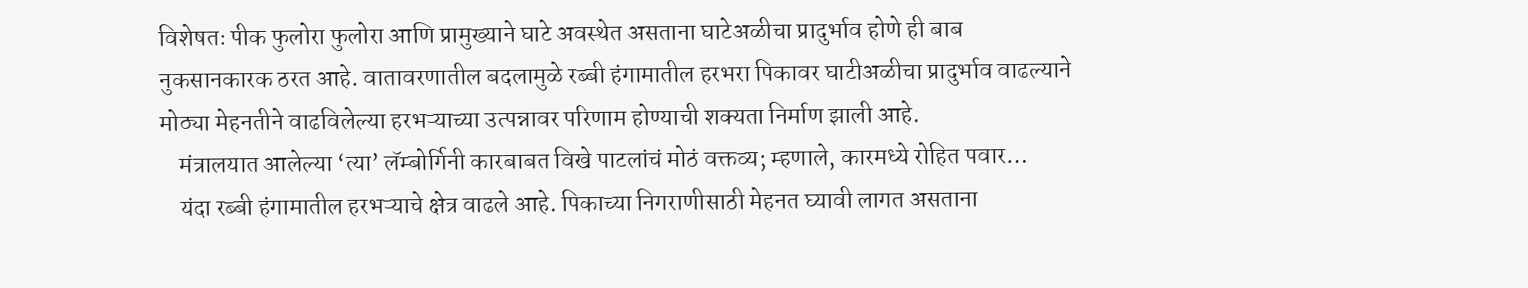विशेषतः पीक फुलोरा फुलोरा आणि प्रामुख्याने घाटे अवस्थेत असताना घाटेअळीचा प्रादुर्भाव होणे ही बाब नुकसानकारक ठरत आहे. वातावरणातील बदलामुळे रब्बी हंगामातील हरभरा पिकावर घाटीअळीचा प्रादुर्भाव वाढल्याने मोठ्या मेहनतीने वाढविलेल्या हरभऱ्याच्या उत्पन्नावर परिणाम होण्याची शक्यता निर्माण झाली आहे.
    मंत्रालयात आलेल्या ‘त्या’ लॅम्बोर्गिनी कारबाबत विखे पाटलांचं मोठं वक्तव्य; म्हणाले, कारमध्ये रोहित पवार…
    यंदा रब्बी हंगामातील हरभऱ्याचे क्षेत्र वाढले आहे. पिकाच्या निगराणीसाठी मेहनत घ्यावी लागत असताना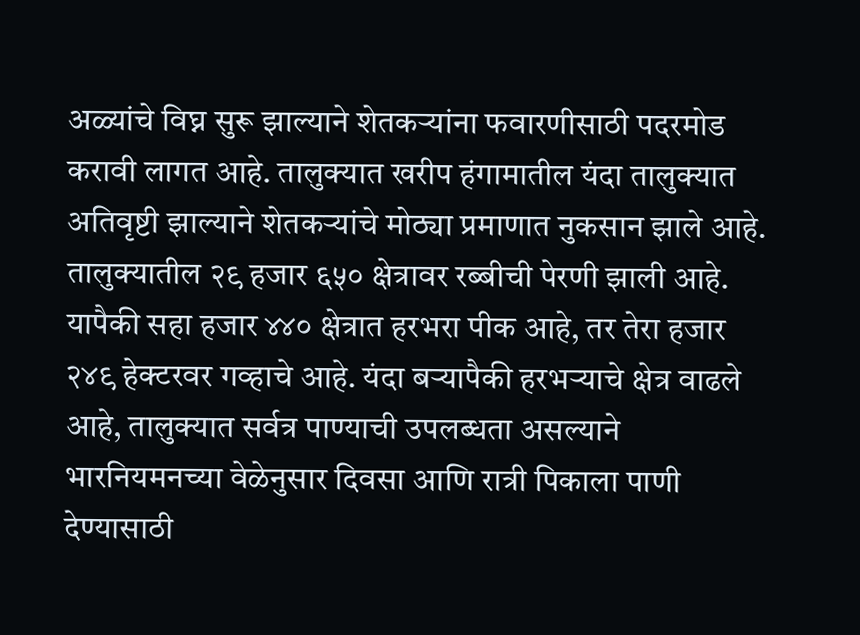अळ्यांचे विघ्न सुरू झाल्याने शेतकऱ्यांना फवारणीसाठी पदरमोड करावी लागत आहे. तालुक्यात खरीप हंगामातील यंदा तालुक्यात अतिवृष्टी झाल्याने शेतकऱ्यांचे मोठ्या प्रमाणात नुकसान झाले आहे. तालुक्यातील २९ हजार ६५० क्षेत्रावर रब्बीची पेरणी झाली आहे. यापैकी सहा हजार ४४० क्षेत्रात हरभरा पीक आहे, तर तेरा हजार २४९ हेक्टरवर गव्हाचे आहे. यंदा बऱ्यापैकी हरभऱ्याचे क्षेत्र वाढले आहे, तालुक्यात सर्वत्र पाण्याची उपलब्धता असल्याने भारनियमनच्या वेळेनुसार दिवसा आणि रात्री पिकाला पाणी देण्यासाठी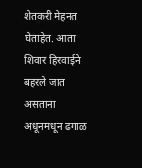शेतकरी मेहनत घेताहेत. आता शिवार हिरवाईने बहरले जात असताना अधूनमधून ढगाळ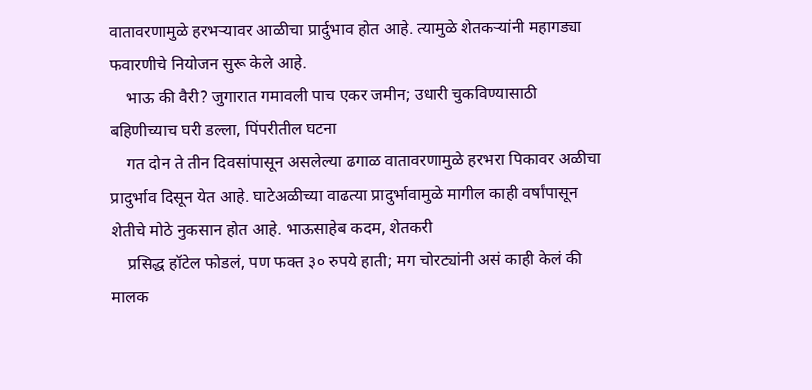वातावरणामुळे हरभऱ्यावर आळीचा प्रार्दुभाव होत आहे. त्यामुळे शेतकऱ्यांनी महागड्या फवारणीचे नियोजन सुरू केले आहे.
    भाऊ की वैरी? जुगारात गमावली पाच एकर जमीन; उधारी चुकविण्यासाठी बहिणीच्याच घरी डल्ला, पिंपरीतील घटना
    गत दोन ते तीन दिवसांपासून असलेल्या ढगाळ वातावरणामुळे हरभरा पिकावर अळीचा प्रादुर्भाव दिसून येत आहे. घाटेअळीच्या वाढत्या प्रादुर्भावामुळे मागील काही वर्षांपासून शेतीचे मोठे नुकसान होत आहे. भाऊसाहेब कदम, शेतकरी
    प्रसिद्ध हॉटेल फोडलं, पण फक्त ३० रुपये हाती; मग चोरट्यांनी असं काही केलं की मालक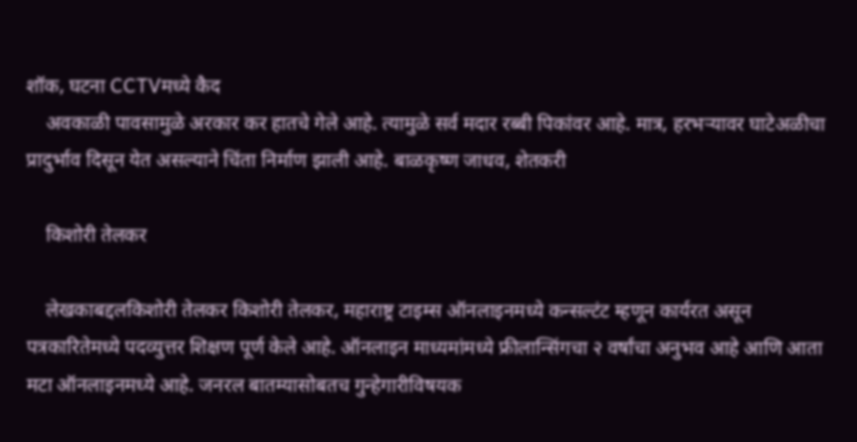शॉक, घटना CCTVमध्ये कैद
    अवकाळी पावसामुळे अरकार कर हातचे गेले आहे. त्यामुळे सर्व मदार रब्बी पिकांवर आहे. मात्र, हरभऱ्यावर घाटेअळीचा प्रादुर्भाव दिसून येत असल्याने चिंता निर्माण झाली आहे. बाळकृष्ण जाधव, शेतकरी

    किशोरी तेलकर

    लेखकाबद्दलकिशोरी तेलकर किशोरी तेलकर, महाराष्ट्र टाइम्स ऑनलाइनमध्ये कन्सल्टंट म्हणून कार्यरत असून पत्रकारितेमध्ये पदव्युत्तर शिक्षण पूर्ण केले आहे. ऑनलाइन माध्यमांमध्ये फ्रीलान्सिंगचा २ वर्षांचा अनुभव आहे आणि आता मटा ऑनलाइनमध्ये आहे. जनरल बातम्यासोबतच गुन्हेगारीविषयक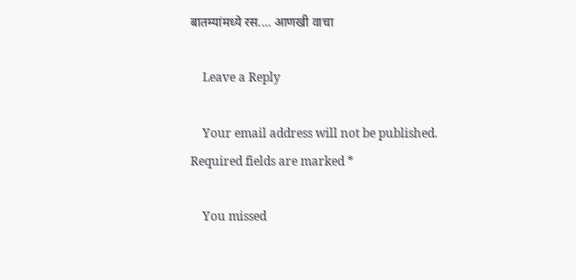बातम्यांमध्ये रस.… आणखी वाचा

    Leave a Reply

    Your email address will not be published. Required fields are marked *

    You missed